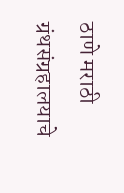ठाणे मराठी ग्रंथसंग्रहालयाचे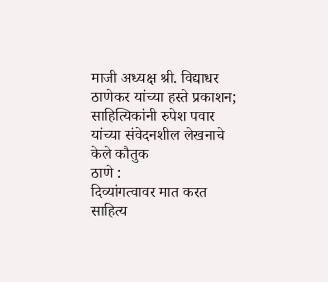माजी अध्यक्ष श्री. विद्याधर ठाणेकर यांच्या हस्ते प्रकाशन; साहित्यिकांनी रुपेश पवार यांच्या संवेदनशील लेखनाचे केले कौतुक
ठाणे :
दिव्यांगत्वावर मात करत साहित्य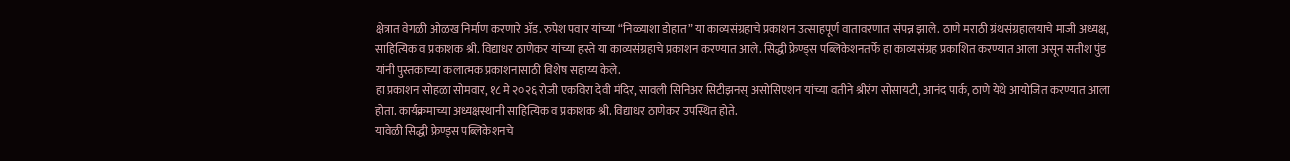क्षेत्रात वेगळी ओळख निर्माण करणारे ॲड. रुपेश पवार यांच्या “निळ्याशा डोहात” या काव्यसंग्रहाचे प्रकाशन उत्साहपूर्ण वातावरणात संपन्न झाले. ठाणे मराठी ग्रंथसंग्रहालयाचे माजी अध्यक्ष, साहित्यिक व प्रकाशक श्री. विद्याधर ठाणेकर यांच्या हस्ते या काव्यसंग्रहाचे प्रकाशन करण्यात आले. सिद्धी फ्रेण्ड्स पब्लिकेशनतर्फे हा काव्यसंग्रह प्रकाशित करण्यात आला असून सतीश पुंड यांनी पुस्तकाच्या कलात्मक प्रकाशनासाठी विशेष सहाय्य केले.
हा प्रकाशन सोहळा सोमवार, १८ मे २०२६ रोजी एकविरा देवी मंदिर, सावली सिनिअर सिटीझनस् असोसिएशन यांच्या वतीने श्रीरंग सोसायटी, आनंद पार्क, ठाणे येथे आयोजित करण्यात आला होता. कार्यक्रमाच्या अध्यक्षस्थानी साहित्यिक व प्रकाशक श्री. विद्याधर ठाणेकर उपस्थित होते.
यावेळी सिद्धी फ्रेण्ड्स पब्लिकेशनचे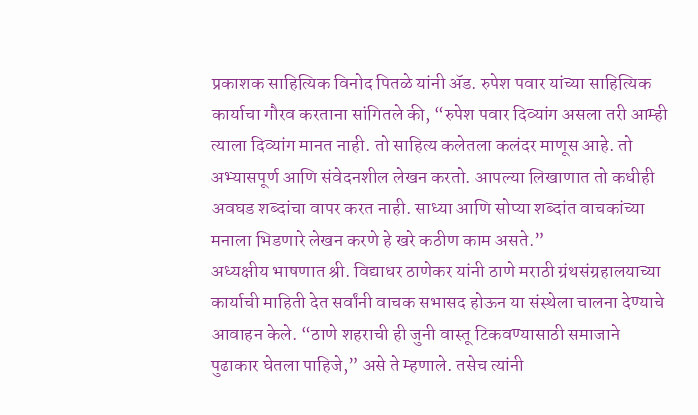प्रकाशक साहित्यिक विनोद पितळे यांनी ॲड. रुपेश पवार यांच्या साहित्यिक कार्याचा गौरव करताना सांगितले की, “रुपेश पवार दिव्यांग असला तरी आम्ही त्याला दिव्यांग मानत नाही. तो साहित्य कलेतला कलंदर माणूस आहे. तो अभ्यासपूर्ण आणि संवेदनशील लेखन करतो. आपल्या लिखाणात तो कधीही अवघड शब्दांचा वापर करत नाही. साध्या आणि सोप्या शब्दांत वाचकांच्या मनाला भिडणारे लेखन करणे हे खरे कठीण काम असते.”
अध्यक्षीय भाषणात श्री. विद्याधर ठाणेकर यांनी ठाणे मराठी ग्रंथसंग्रहालयाच्या कार्याची माहिती देत सर्वांनी वाचक सभासद होऊन या संस्थेला चालना देण्याचे आवाहन केले. “ठाणे शहराची ही जुनी वास्तू टिकवण्यासाठी समाजाने पुढाकार घेतला पाहिजे,” असे ते म्हणाले. तसेच त्यांनी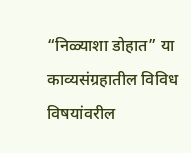“निळ्याशा डोहात” या काव्यसंग्रहातील विविध विषयांवरील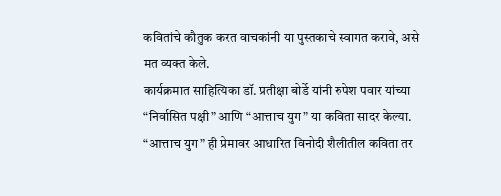कवितांचे कौतुक करत वाचकांनी या पुस्तकाचे स्वागत करावे, असे मत व्यक्त केले.
कार्यक्रमात साहित्यिका डॉ. प्रतीक्षा बोर्डे यांनी रुपेश पवार यांच्या “निर्वासित पक्षी” आणि “आत्ताच युग” या कविता सादर केल्या. “आत्ताच युग” ही प्रेमावर आधारित विनोदी शैलीतील कविता तर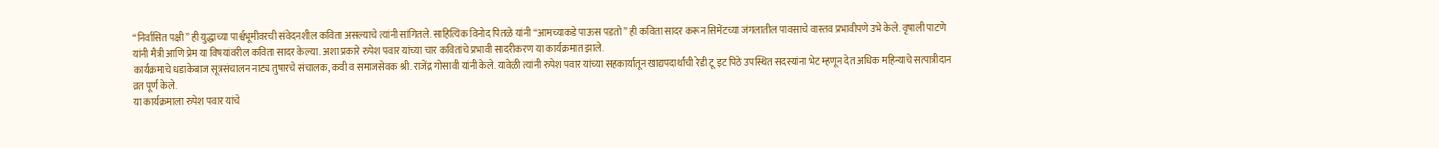“निर्वासित पक्षी” ही युद्धाच्या पार्श्वभूमीवरची संवेदनशील कविता असल्याचे त्यांनी सांगितले. साहित्यिक विनोद पितळे यांनी “आमच्याकडे पाऊस पडतो” ही कविता सादर करून सिमेंटच्या जंगलातील पावसाचे वास्तव प्रभावीपणे उभे केले. वृषाली पाटणे यांनी मैत्री आणि प्रेम या विषयांवरील कविता सादर केल्या. अशा प्रकारे रुपेश पवार यांच्या चार कवितांचे प्रभावी सादरीकरण या कार्यक्रमात झाले.
कार्यक्रमाचे धडाकेबाज सूत्रसंचालन नाट्य तुषारचे संचालक, कवी व समाजसेवक श्री. राजेंद्र गोसावी यांनी केले. यावेळी त्यांनी रुपेश पवार यांच्या सहकार्यातून खाद्यपदार्थांची रेडी टू इट पिठे उपस्थित सदस्यांना भेट म्हणून देत अधिक महिन्याचे सत्पात्रीदान व्रत पूर्ण केले.
या कार्यक्रमाला रुपेश पवार यांचे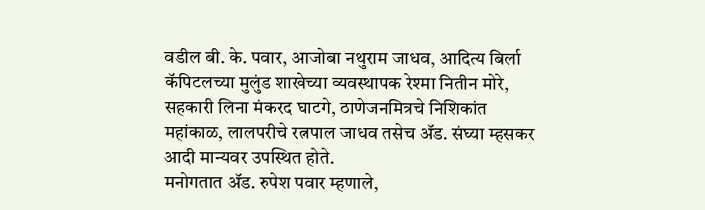वडील बी. के. पवार, आजोबा नथुराम जाधव, आदित्य बिर्ला कॅपिटलच्या मुलुंड शाखेच्या व्यवस्थापक रेश्मा नितीन मोरे, सहकारी लिना मंकरद घाटगे, ठाणेजनमित्रचे निशिकांत महांकाळ, लालपरीचे रत्नपाल जाधव तसेच ॲड. संघ्या म्हसकर आदी मान्यवर उपस्थित होते.
मनोगतात ॲड. रुपेश पवार म्हणाले,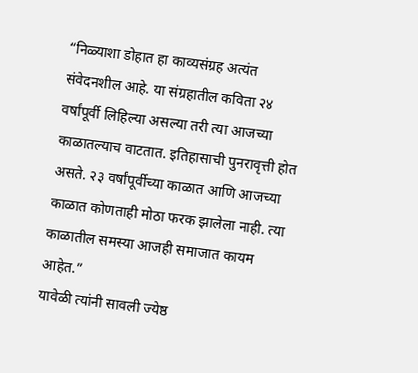“निळ्याशा डोहात हा काव्यसंग्रह अत्यंत संवेदनशील आहे. या संग्रहातील कविता २४ वर्षांपूर्वी लिहिल्या असल्या तरी त्या आजच्या काळातल्याच वाटतात. इतिहासाची पुनरावृत्ती होत असते. २३ वर्षांपूर्वीच्या काळात आणि आजच्या काळात कोणताही मोठा फरक झालेला नाही. त्या काळातील समस्या आजही समाजात कायम आहेत.”
यावेळी त्यांनी सावली ज्येष्ठ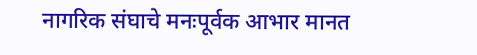नागरिक संघाचे मनःपूर्वक आभार मानत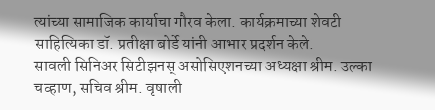त्यांच्या सामाजिक कार्याचा गौरव केला. कार्यक्रमाच्या शेवटी साहित्यिका डॉ. प्रतीक्षा बोर्डे यांनी आभार प्रदर्शन केले.
सावली सिनिअर सिटीझनस् असोसिएशनच्या अध्यक्षा श्रीम. उल्का चव्हाण, सचिव श्रीम. वृषाली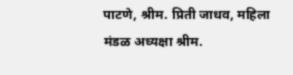पाटणे, श्रीम. प्रिती जाधव, महिला मंडळ अध्यक्षा श्रीम.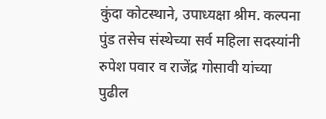कुंदा कोटस्थाने, उपाध्यक्षा श्रीम. कल्पना पुंड तसेच संस्थेच्या सर्व महिला सदस्यांनी रुपेश पवार व राजेंद्र गोसावी यांच्या पुढील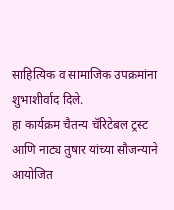साहित्यिक व सामाजिक उपक्रमांना शुभाशीर्वाद दिले.
हा कार्यक्रम चैतन्य चॅरिटेबल ट्रस्ट आणि नाट्य तुषार यांच्या सौजन्याने आयोजित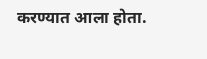करण्यात आला होता.